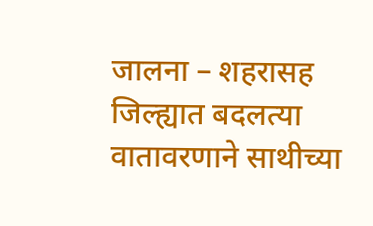जालना – शहरासह जिल्ह्यात बदलत्या वातावरणाने साथीच्या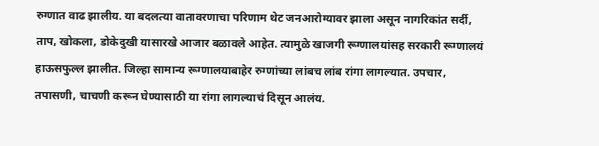रुग्णात वाढ झालीय. या बदलत्या वातावरणाचा परिणाम थेट जनआरोग्यावर झाला असून नागरिकांत सर्दी, ताप, खोकला, डोकेदुखी यासारखे आजार बळावले आहेत. त्यामुळे खाजगी रूग्णालयांसह सरकारी रूग्णालयं हाऊसफुल्ल झालीत. जिल्हा सामान्य रूग्णालयाबाहेर रुग्णांच्या लांबच लांब रांगा लागल्यात. उपचार, तपासणी, चाचणी करून घेण्यासाठी या रांगा लागल्याचं दिसून आलंय.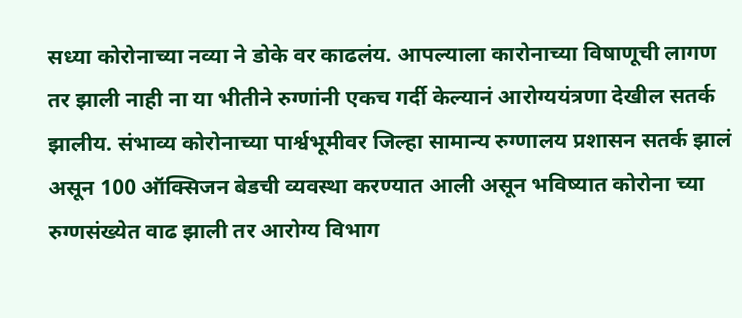सध्या कोरोनाच्या नव्या ने डोके वर काढलंय. आपल्याला कारोनाच्या विषाणूची लागण तर झाली नाही ना या भीतीने रुग्णांनी एकच गर्दी केल्यानं आरोग्ययंत्रणा देखील सतर्क झालीय. संभाव्य कोरोनाच्या पार्श्वभूमीवर जिल्हा सामान्य रुग्णालय प्रशासन सतर्क झालं असून 100 ऑक्सिजन बेडची व्यवस्था करण्यात आली असून भविष्यात कोरोना च्या रुग्णसंख्येत वाढ झाली तर आरोग्य विभाग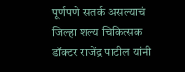पूर्णपणे सतर्क असल्याचं जिल्हा शल्य चिकित्सक डॉक्टर राजेंद्र पाटील यांनी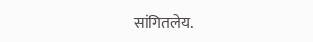सांगितलेय.